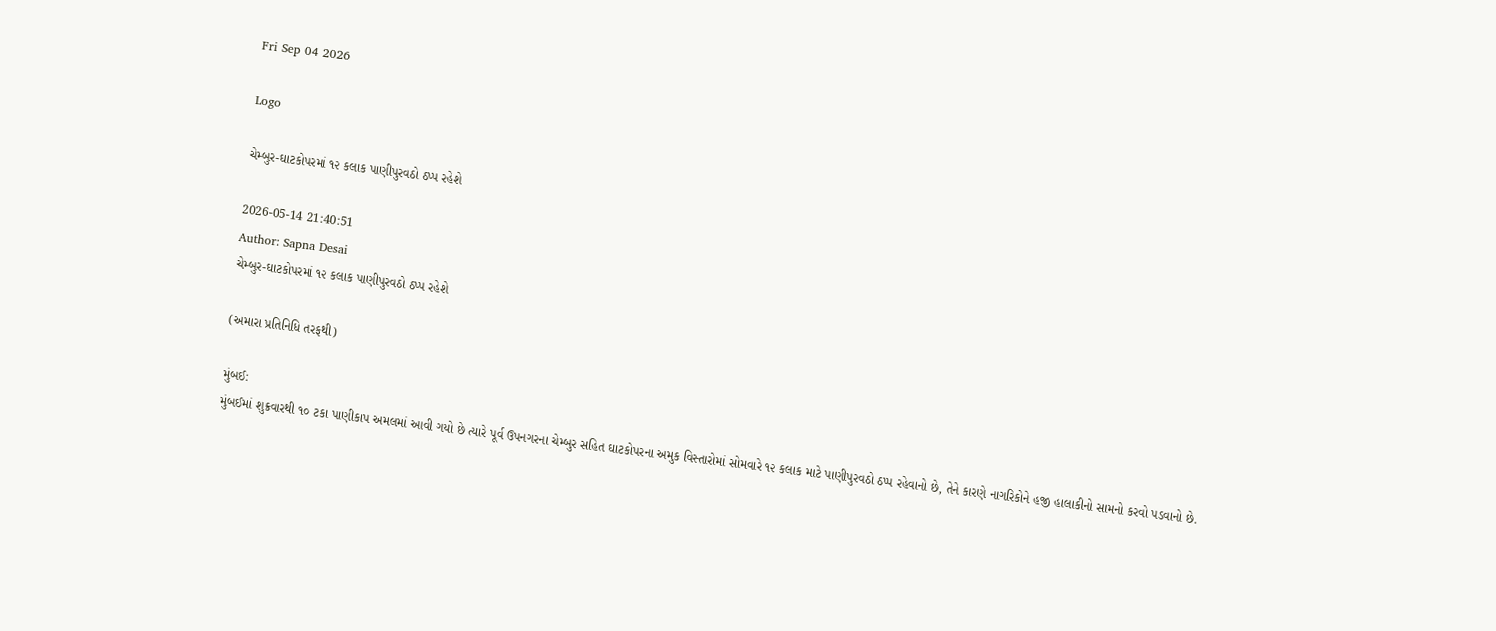Fri Sep 04 2026

Logo

ચેમ્બુર-ઘાટકોપરમાં ૧૨ કલાક પાણીપુરવઠો ઠપ્પ રહેશે

2026-05-14 21:40:51
Author: Sapna Desai
ચેમ્બુર-ઘાટકોપરમાં ૧૨ કલાક પાણીપુરવઠો ઠપ્પ રહેશે

(અમારા પ્રતિનિધિ તરફથી)

મુંબઈ:
મુંબઈમાં શુક્રવારથી ૧૦ ટકા પાણીકાપ અમલમાં આવી ગયો છે ત્યારે પૂર્વ ઉપનગરના ચેમ્બુર સહિત ઘાટકોપરના અમુક વિસ્તારોમાં સોમવારે ૧૨ કલાક માટે પાણીપુરવઠો ઠપ્પ રહેવાનો છે, તેને કારણે નાગરિકોને હજી હાલાકીનો સામનો કરવો પડવાનો છે.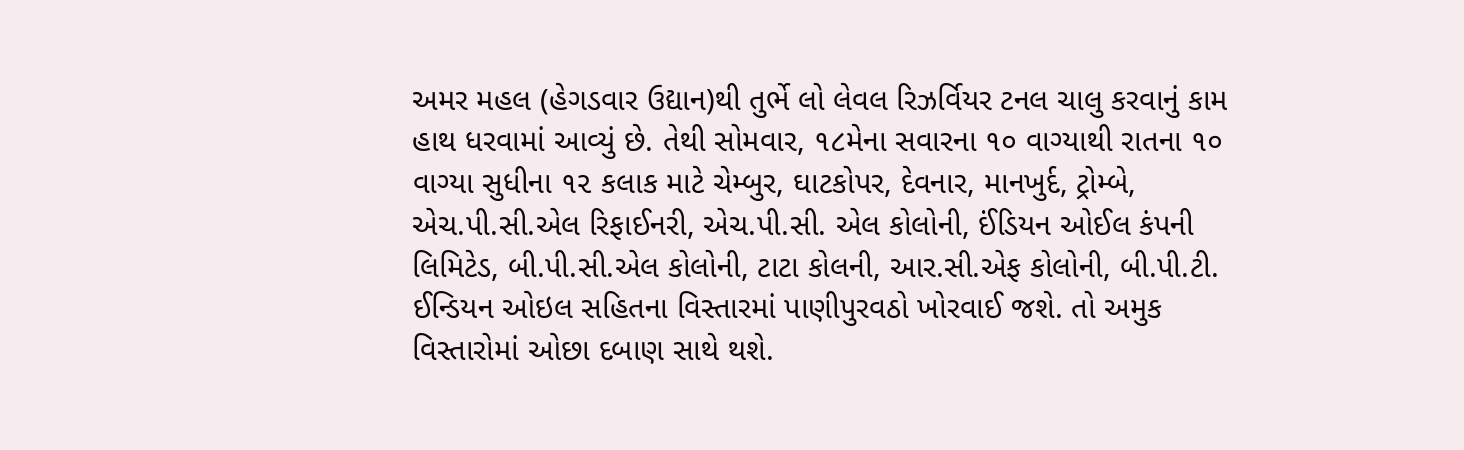અમર મહલ (હેગડવાર ઉદ્યાન)થી તુર્ભે લો લેવલ રિઝર્વિયર ટનલ ચાલુ કરવાનું કામ હાથ ધરવામાં આવ્યું છે. તેથી સોમવાર, ૧૮મેના સવારના ૧૦ વાગ્યાથી રાતના ૧૦ વાગ્યા સુધીના ૧૨ કલાક માટે ચેમ્બુર, ઘાટકોપર, દેવનાર, માનખુર્દ, ટ્રોમ્બે, એચ.પી.સી.એલ રિફાઈનરી, એચ.પી.સી. એલ કોલોની, ઈંડિયન ઓઈલ કંપની લિમિટેડ, બી.પી.સી.એલ કોલોની, ટાટા કોલની, આર.સી.એફ કોલોની, બી.પી.ટી. ઈન્ડિયન ઓઇલ સહિતના વિસ્તારમાં પાણીપુરવઠો ખોરવાઈ જશે. તો અમુક વિસ્તારોમાં ઓછા દબાણ સાથે થશે.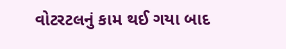વોટરટલનું કામ થઈ ગયા બાદ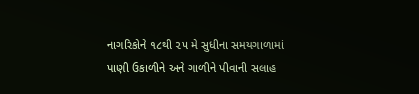નાગરિકોને ૧૮થી ૨૫ મે સુધીના સમયગાળામાં પાણી ઉકાળીને અને ગાળીને પીવાની સલાહ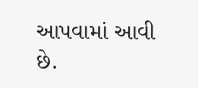આપવામાં આવી છે.